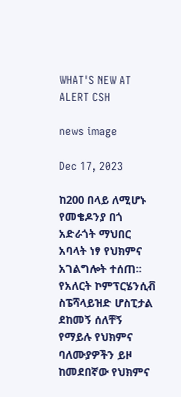WHAT'S NEW AT ALERT CSH

news image

Dec 17, 2023

ከ200 በላይ ለሚሆኑ የመቄዶንያ በጎ አድራጎት ማህበር አባላት ነፃ የህክምና አገልግሎት ተሰጠ፡፡
የአለርት ኮምፕርሄንሲቭ ስፔሻላይዝድ ሆስፒታል ደከመኝ ሰለቸኝ የማይሉ የህክምና ባለሙያዎችን ይዞ ከመደበኛው የህክምና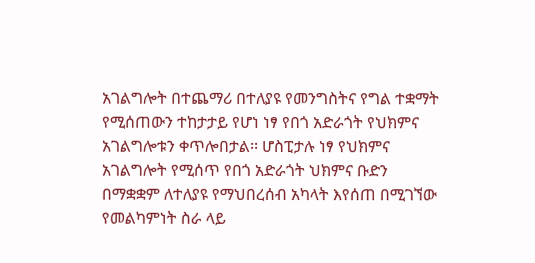አገልግሎት በተጨማሪ በተለያዩ የመንግስትና የግል ተቋማት የሚሰጠውን ተከታታይ የሆነ ነፃ የበጎ አድራጎት የህክምና አገልግሎቱን ቀጥሎበታል፡፡ ሆስፒታሉ ነፃ የህክምና አገልግሎት የሚሰጥ የበጎ አድራጎት ህክምና ቡድን በማቋቋም ለተለያዩ የማህበረሰብ አካላት እየሰጠ በሚገኘው የመልካምነት ስራ ላይ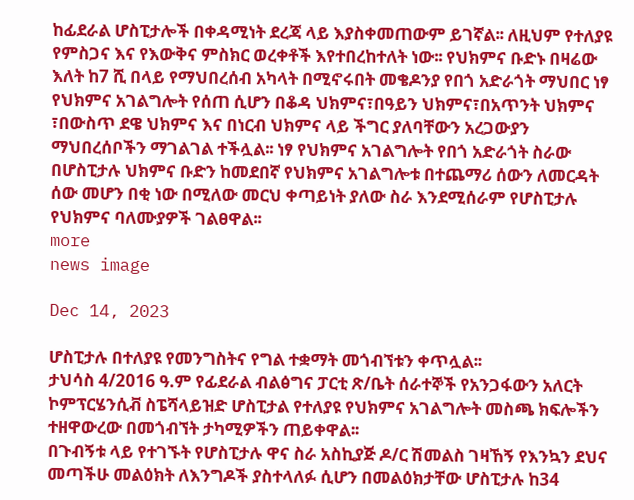ከፊደራል ሆስፒታሎች በቀዳሚነት ደረጃ ላይ እያስቀመጠውም ይገኛል፡፡ ለዚህም የተለያዩ የምስጋና እና የእውቅና ምስክር ወረቀቶች እየተበረከተለት ነው፡፡ የህክምና ቡድኑ በዛሬው እለት ከ7 ሺ በላይ የማህበረሰብ አካላት በሚኖሩበት መቄዶንያ የበጎ አድራጎት ማህበር ነፃ የህክምና አገልግሎት የሰጠ ሲሆን በቆዳ ህክምና፣በዓይን ህክምና፣በአጥንት ህክምና ፣በውስጥ ደዌ ህክምና እና በነርብ ህክምና ላይ ችግር ያለባቸውን አረጋውያን ማህበረሰቦችን ማገልገል ተችሏል፡፡ ነፃ የህክምና አገልግሎት የበጎ አድራጎት ስራው በሆስፒታሉ ህክምና ቡድን ከመደበኛ የህክምና አገልግሎቱ በተጨማሪ ሰውን ለመርዳት ሰው መሆን በቂ ነው በሚለው መርህ ቀጣይነት ያለው ስራ እንደሚሰራም የሆስፒታሉ የህክምና ባለሙያዎች ገልፀዋል፡፡
more
news image

Dec 14, 2023

ሆስፒታሉ በተለያዩ የመንግስትና የግል ተቋማት መጎብኘቱን ቀጥሏል፡፡
ታህሳስ 4/2016 ዓ.ም የፊደራል ብልፅግና ፓርቲ ጽ/ቤት ሰራተኞች የአንጋፋውን አለርት ኮምፕርሄንሲቭ ስፔሻላይዝድ ሆስፒታል የተለያዩ የህክምና አገልግሎት መስጫ ክፍሎችን ተዘዋውረው በመጎብኘት ታካሚዎችን ጠይቀዋል፡፡
በጉብኝቱ ላይ የተገኙት የሆስፒታሉ ዋና ስራ አስኪያጅ ዶ/ር ሽመልስ ገዛኸኝ የእንኳን ደህና መጣችሁ መልዕክት ለእንግዶች ያስተላለፉ ሲሆን በመልዕክታቸው ሆስፒታሉ ከ34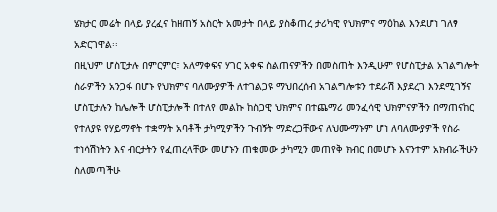ሄክታር መሬት በላይ ያረፈና ከዘጠኝ አስርት አመታት በላይ ያስቆጠረ ታሪካዊ የህክምና ማዕከል እንደሆነ ገለፃ አድርገዋል፡፡
በዚህም ሆስፒታሉ በምርምር፣ አለማቀፍና ሃገር አቀፍ ስልጠናዎችን በመስጠት እንዲሁም የሆስፒታል አገልግሎት ስራዎችን አንጋፋ በሆኑ የህክምና ባለሙያዎች ለተገልጋዩ ማህበረሰብ አገልግሎቱን ተደራሽ እያደረገ እንደሚገኝና ሆስፒታሉን ከሌሎች ሆስፒታሎች በተለየ መልኩ ከስጋዊ ህክምና በተጨማሪ መንፈሳዊ ህክምናዎችን በማጠናከር የተለያዩ የሃይማኖት ተቋማት አባቶች ታካሚዎችን ጉብኝት ማድረጋቸውና ለህሙማኑም ሆነ ለባለሙያዎች የስራ ተነሳሽነትን እና ብርታትን የፈጠረላቸው መሆኑን ጠቁመው ታካሚን መጠየቅ ክብር በመሆኑ እናንተም አክብራችሁን ስለመጣችሁ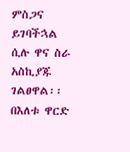ምስጋና ይገባችኋል ሲሉ ዋና ስራ አስኪያጁ ገልፀዋል፡፡
በእለቱ ዋርድ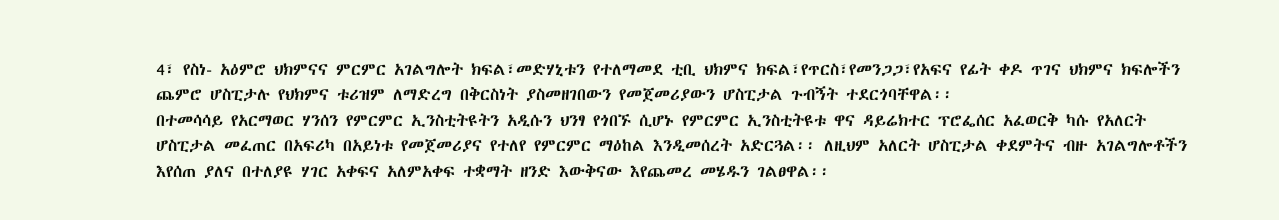4፣ የስነ- አዕምሮ ህክምናና ምርምር አገልግሎት ክፍል፣መድሃኒቱን የተለማመደ ቲቢ ህክምና ክፍል፣የጥርስ፣የመንጋጋ፣የአፍና የፊት ቀዶ ጥገና ህክምና ክፍሎችን ጨምሮ ሆስፒታሉ የህክምና ቱሪዝም ለማድረግ በቅርስነት ያስመዘገበውን የመጀመሪያውን ሆስፒታል ጉብኝት ተደርጎባቸዋል፡፡
በተመሳሳይ የአርማወር ሃንሰን የምርምር ኢንስቲትዩትን አዲሱን ህንፃ የጎበኙ ሲሆኑ የምርምር ኢንስቲትዩቱ ዋና ዳይሬክተር ፕሮፌሰር አፈወርቅ ካሱ የአለርት ሆስፒታል መፈጠር በአፍሪካ በአይነቱ የመጀመሪያና የተለየ የምርምር ማዕከል እንዲመሰረት አድርጓል፡፡ ለዚህም አለርት ሆስፒታል ቀደምትና ብዙ አገልግሎቶችን እየሰጠ ያለና በተለያዩ ሃገር አቀፍና አለምአቀፍ ተቋማት ዘንድ እውቅናው እየጨመረ መሄዱን ገልፀዋል፡፡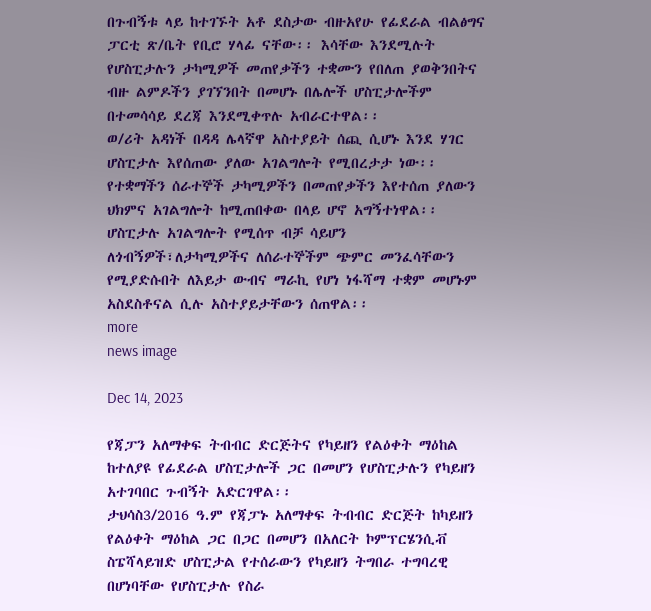በጉብኝቱ ላይ ከተገኙት አቶ ደስታው ብዙአየሁ የፊደራል ብልፅግና ፓርቲ ጽ/ቤት የቢሮ ሃላፊ ናቸው፡፡ እሳቸው እንደሚሉት የሆስፒታሉን ታካሚዎች መጠየቃችን ተቋሙን የበለጠ ያወቅንበትና ብዙ ልምዶችን ያገኘንበት በመሆኑ በሌሎች ሆስፒታሎችም በተመሳሳይ ደረጃ እንደሚቀጥሉ አብራርተዋል፡፡
ወ/ሪት አዳነች በዳዳ ሌላኛዋ አስተያይት ሰጪ ሲሆኑ እንደ ሃገር ሆስፒታሉ እየሰጠው ያለው አገልግሎት የሚበረታታ ነው፡፡ የተቋማችን ሰራተኞች ታካሚዎችን በመጠየቃችን እየተሰጠ ያለውን ህክምና አገልግሎት ከሚጠበቀው በላይ ሆኖ አግኝተነዋል፡፡ ሆስፒታሉ አገልግሎት የሚሰጥ ብቻ ሳይሆን ለጎብኝዎች፣ለታካሚዎችና ለሰራተኞችም ጭምር መንፈሳቸውን የሚያድሱበት ለእይታ ውብና ማራኪ የሆነ ነፋሻማ ተቋም መሆኑም አስደስቶናል ሲሉ አስተያይታቸውን ሰጠዋል፡፡
more
news image

Dec 14, 2023

የጃፓን አለማቀፍ ትብብር ድርጅትና የካይዘን የልዕቀት ማዕከል ከተለያዩ የፊደራል ሆስፒታሎች ጋር በመሆን የሆስፒታሉን የካይዘን አተገባበር ጉብኝት አድርገዋል፡፡
ታህሳስ3/2016 ዓ.ም የጃፓኑ አለማቀፍ ትብብር ድርጅት ከካይዘን የልዕቀት ማዕከል ጋር በጋር በመሆን በአለርት ኮምፕርሄንሲቭ ስፔሻላይዝድ ሆስፒታል የተሰራውን የካይዘን ትግበራ ተግባረዊ በሆነባቸው የሆስፒታሉ የስራ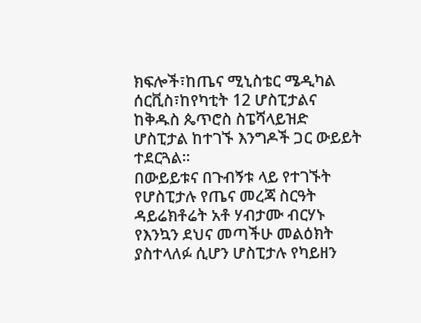ክፍሎች፣ከጤና ሚኒስቴር ሜዲካል ሰርቪስ፣ከየካቲት 12 ሆስፒታልና ከቅዱስ ጴጥሮስ ስፔሻላይዝድ ሆስፒታል ከተገኙ እንግዶች ጋር ውይይት ተደርጓል፡፡
በውይይቱና በጉብኝቱ ላይ የተገኙት የሆስፒታሉ የጤና መረጃ ስርዓት ዳይሬክቶሬት አቶ ሃብታሙ ብርሃኑ የእንኳን ደህና መጣችሁ መልዕክት ያስተላለፉ ሲሆን ሆስፒታሉ የካይዘን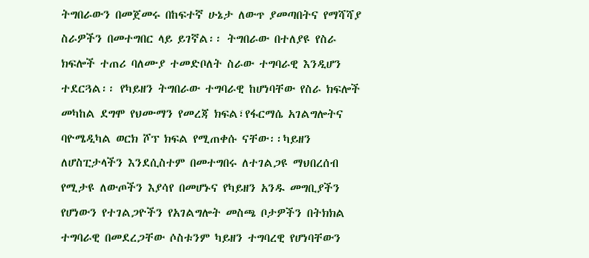ትግበራውን በመጀመሩ በከፍተኛ ሁኔታ ለውጥ ያመጣበትና የማሻሻያ ስራዎችን በመተግበር ላይ ይገኛል፡፡ ትግበራው በተለያዩ የስራ ክፍሎች ተጠሪ ባለሙያ ተመድቦለት ስራው ተግባራዊ እንዲሆን ተደርጓል፡፡ የካይዘን ትግበራው ተግባራዊ ከሆነባቸው የስራ ክፍሎች መካከል ደግሞ የህሙማን የመረጃ ክፍል፣የፋርማሴ አገልግሎትና ባዮሜዲካል ወርክ ሾፕ ክፍል የሚጠቀሱ ናቸው፡፡ካይዘን ለሆስፒታላችን እንደሲስተም በመተግበሩ ለተገልጋዩ ማህበረሰብ የሚታዩ ለውጦችን እያሳየ በመሆኑና የካይዘን አንዱ መግቢያችን የሆነውን የተገልጋዮችን የአገልግሎት መስጫ ቦታዎችን በትክክል ተግባራዊ በመደረጋቸው ሶስቱንም ካይዘን ተግባረዊ የሆነባቸውን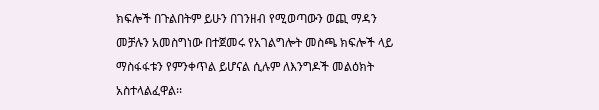ክፍሎች በጉልበትም ይሁን በገንዘብ የሚወጣውን ወጪ ማዳን መቻሉን አመስግነው በተጀመሩ የአገልግሎት መስጫ ክፍሎች ላይ ማስፋፋቱን የምንቀጥል ይሆናል ሲሉም ለእንግዶች መልዕክት አስተላልፈዋል፡፡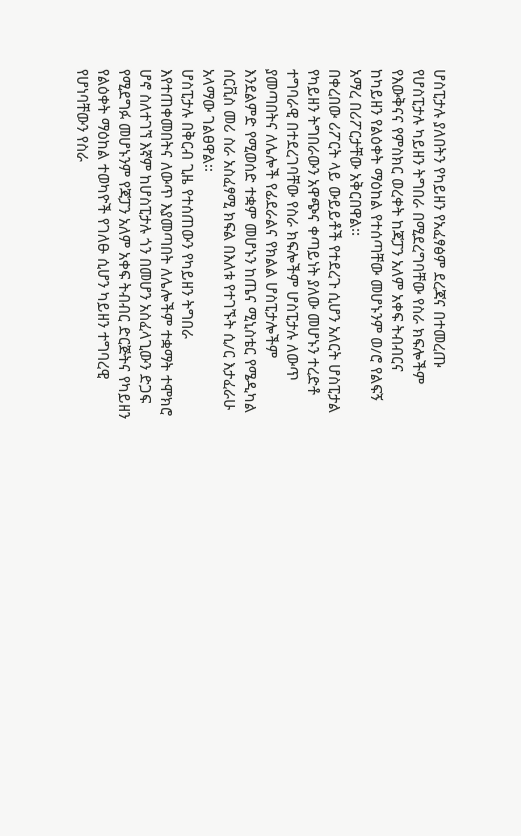ሆስፒታሉ ያለበትን የካይዘን የአፈፃፅም ደረጃና በተመረጡ የሆስፒታሉ ካይዘን ትግበራ በሚደረግባቸው የስራ ክፍሎችም የእውቅናና የምስክር ወረቀት ከጃፓን አለም አቀፍ ትብብርና ከካይዘን የልዕቀት ማዕከል የተሰጣቸው መሆኑንም ወ/ሮ የልፍኝ አማረ በሪፖርታቸው አቅርበዋል፡፡
በቀረበው ሪፖርት ላይ ውይይቶች የተደረጉ ሲሆን አለርት ሆስፒታል የካይዘን ትግበራውን አዋጭና ቀጣይነት ያለው መሆኑን ተረድቶ ተግባራዊ በተደረገባቸው የስራ ክፍሎችም ሆስፒታሉ ለውጥ ያመጣበትና ለሌሎች የፊደራልና የክልል ሆስፒታሎችም እንደልምድ የሚወሰድ ተቋም መሆኑን ከጤና ሚኒስቴር የሜዲካል ሰርቪስ መሪ ስራ አስፈፃሚ ክፍል በእለቱ የተገኙት ሲ/ር እታፈራሁ አላማው ገልፀዋል፡፡
ሆስፒታሉ በቅርብ ጊዜ የተሰጠውን የካይዘን ትግበራ እየተጠቀመበትና ለውጥ እያመጣበት ለሌሎችም ተቋማት ተሞክሮ ሆኖ ስለተገኘ እኛም ከሆስፒታሉ ጎን በመሆን አስፈላጊውን ድጋፍ የሚደግፉ መሆኑንም የጃፓን አለም አቀፍ ትብብር ድርጅትና የካይዘን የልዕቀት ማዕከል ተወካዮች የገለፁ ሲሆን ካይዘን ተግባረዊ የሆነባቸውን የስራ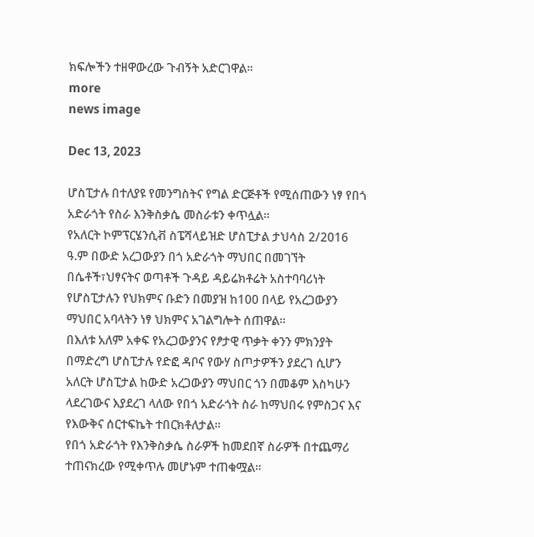ክፍሎችን ተዘዋውረው ጉብኝት አድርገዋል፡፡
more
news image

Dec 13, 2023

ሆስፒታሉ በተለያዩ የመንግስትና የግል ድርጅቶች የሚሰጠውን ነፃ የበጎ አድራጎት የስራ እንቅስቃሴ መስራቱን ቀጥሏል፡፡
የአለርት ኮምፕርሄንሲቭ ስፔሻላይዝድ ሆስፒታል ታህሳስ 2/2016 ዓ.ም በውድ አረጋውያን በጎ አድራጎት ማህበር በመገኘት በሴቶች፣ህፃናትና ወጣቶች ጉዳይ ዳይሬክቶሬት አስተባባሪነት የሆስፒታሉን የህክምና ቡድን በመያዝ ከ100 በላይ የአረጋውያን ማህበር አባላትን ነፃ ህክምና አገልግሎት ሰጠዋል፡፡
በእለቱ አለም አቀፍ የአረጋውያንና የፆታዊ ጥቃት ቀንን ምክንያት በማድረግ ሆስፒታሉ የድፎ ዳቦና የውሃ ስጦታዎችን ያደረገ ሲሆን አለርት ሆስፒታል ከውድ አረጋውያን ማህበር ጎን በመቆም እስካሁን ላደረገውና እያደረገ ላለው የበጎ አድራጎት ስራ ከማህበሩ የምስጋና እና የእውቅና ሰርተፍኬት ተበርክቶለታል፡፡
የበጎ አድራጎት የእንቅስቃሴ ስራዎች ከመደበኛ ስራዎች በተጨማሪ ተጠናክረው የሚቀጥሉ መሆኑም ተጠቁሟል፡፡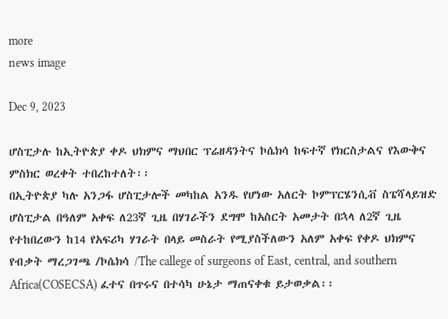more
news image

Dec 9, 2023

ሆስፒታሉ ከኢትዮጵያ ቀዶ ህክምና ማህበር ፕሬዘዳንትና ኮሴክሳ ከፍተኛ የክርስታልና የእውቅና ምስክር ወረቀት ተበረከተለት፡፡
በኢትዮጵያ ካሉ አንጋፋ ሆስፒታሎች መካከል አንዱ የሆነው አለርት ኮምፕርሄንሲቭ ስፔሻላይዝድ ሆስፒታል በዓለም አቀፍ ለ23ኛ ጊዜ በሃገራችን ደግሞ ከአስርት አመታት በኋላ ለ2ኛ ጊዜ የተከበረውን ከ14 የአፍሪካ ሃገራት በላይ መስራት የሚያስችለውን አለም አቀፍ የቀዶ ህክምና የብቃት ማረጋገጫ /ኮሴክሳ /The callege of surgeons of East, central, and southern Africa(COSECSA) ፈተና በጥሩና በተሳካ ሁኔታ ማጠናቀቁ ይታወቃል፡፡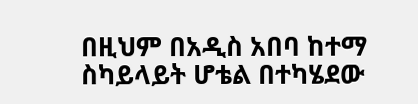በዚህም በአዲስ አበባ ከተማ ስካይላይት ሆቴል በተካሄደው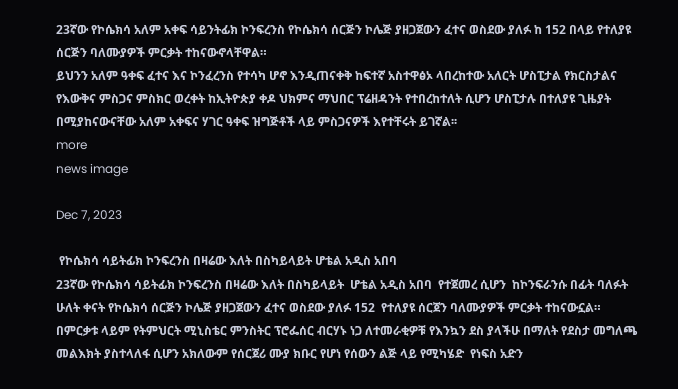23ኛው የኮሴክሳ አለም አቀፍ ሳይንትፊክ ኮንፍረንስ የኮሴክሳ ሰርጅን ኮሌጅ ያዘጋጀውን ፈተና ወስደው ያለፉ ከ 152 በላይ የተለያዩ ሰርጅን ባለሙያዎች ምርቃት ተከናውኖላቸዋል።
ይህንን አለም ዓቀፍ ፈተና እና ኮንፈረንስ የተሳካ ሆኖ እንዲጠናቀቅ ከፍተኛ አስተዋፅኦ ላበረከተው አለርት ሆስፒታል የክርስታልና የእውቅና ምስጋና ምስክር ወረቀት ከኢትዮጵያ ቀዶ ህክምና ማህበር ፕሬዘዳንት የተበረከተለት ሲሆን ሆስፒታሉ በተለያዩ ጊዜያት በሚያከናውናቸው አለም አቀፍና ሃገር ዓቀፍ ዝግጅቶች ላይ ምስጋናዎች እየተቸሩት ይገኛል፡፡
more
news image

Dec 7, 2023

 የኮሴክሳ ሳይትፊክ ኮንፍረንስ በዛሬው እለት በስካይላይት ሆቴል አዲስ አበባ
23ኛው የኮሴክሳ ሳይትፊክ ኮንፍረንስ በዛሬው እለት በስካይላይት  ሆቴል አዲስ አበባ  የተጀመረ ሲሆን  ከኮንፍራንሱ በፊት ባለፉት ሁለት ቀናት የኮሴክሳ ሰርጅን ኮሌጅ ያዘጋጀውን ፈተና ወስደው ያለፉ 152  የተለያዩ ሰርጀን ባለሙያዎች ምርቃት ተከናውኗል።
በምርቃቱ ላይም የትምህርት ሚኒስቴር ምንስትር ፕሮፌሰር ብርሃኑ ነጋ ለተመራቂዎቹ የእንኳን ደስ ያላችሁ በማለት የደስታ መግለጫ መልእክት ያስተላለፋ ሲሆን አክለውም የሰርጀሪ ሙያ ክቡር የሆነ የሰውን ልጅ ላይ የሚካሄድ  የነፍስ አድን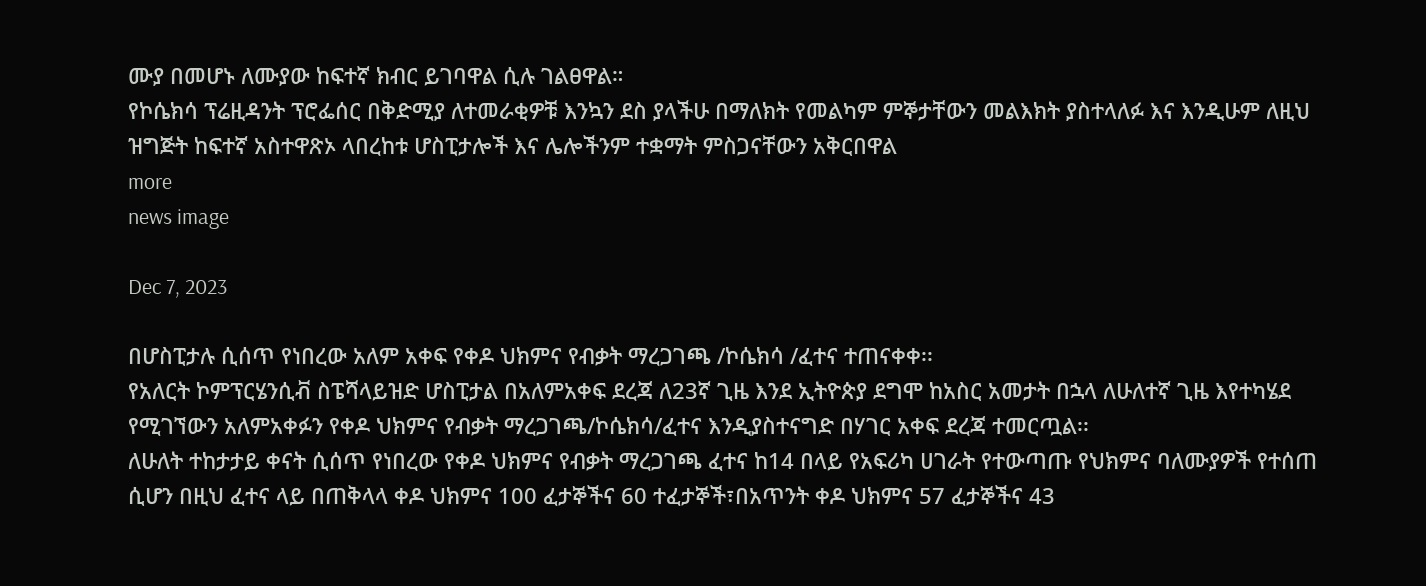ሙያ በመሆኑ ለሙያው ከፍተኛ ክብር ይገባዋል ሲሉ ገልፀዋል።
የኮሴክሳ ፕሬዚዳንት ፕሮፌሰር በቅድሚያ ለተመራቂዎቹ እንኳን ደስ ያላችሁ በማለክት የመልካም ምኞታቸውን መልእክት ያስተላለፉ እና እንዲሁም ለዚህ ዝግጅት ከፍተኛ አስተዋጽኦ ላበረከቱ ሆስፒታሎች እና ሌሎችንም ተቋማት ምስጋናቸውን አቅርበዋል
more
news image

Dec 7, 2023

በሆስፒታሉ ሲሰጥ የነበረው አለም አቀፍ የቀዶ ህክምና የብቃት ማረጋገጫ /ኮሴክሳ /ፈተና ተጠናቀቀ፡፡
የአለርት ኮምፕርሄንሲቭ ስፔሻላይዝድ ሆስፒታል በአለምአቀፍ ደረጃ ለ23ኛ ጊዜ እንደ ኢትዮጵያ ደግሞ ከአስር አመታት በኋላ ለሁለተኛ ጊዜ እየተካሄደ የሚገኘውን አለምአቀፉን የቀዶ ህክምና የብቃት ማረጋገጫ/ኮሴክሳ/ፈተና እንዲያስተናግድ በሃገር አቀፍ ደረጃ ተመርጧል፡፡
ለሁለት ተከታታይ ቀናት ሲሰጥ የነበረው የቀዶ ህክምና የብቃት ማረጋገጫ ፈተና ከ14 በላይ የአፍሪካ ሀገራት የተውጣጡ የህክምና ባለሙያዎች የተሰጠ ሲሆን በዚህ ፈተና ላይ በጠቅላላ ቀዶ ህክምና 100 ፈታኞችና 60 ተፈታኞች፣በአጥንት ቀዶ ህክምና 57 ፈታኞችና 43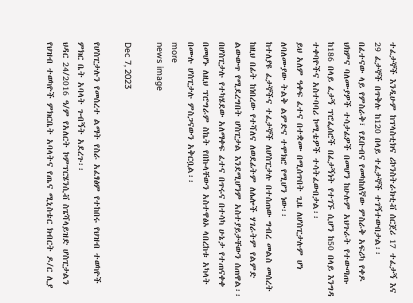ተፈታኞች እንዲሁም ከፕላስቲክና ሪኮንስትራክቲቭ ሰርጀሪ 17 ተፈታኝ እና 29 ፈታኞች በጥቅሉ ከ120 በላይ ተፈታኞች ተገኝተውበታል፡፡
በፈተናው ላይ የምስራቅ፣ የደቡብና የመካከለኛው ምስራቅ አፍሪካ የቀዶ ህክምና ባለሙያዎች ተሳታፊዎች በመሆን ከሁሉም አህጉራት የተውጣጡ ከ186 በላይ ፈታኝ ፕሮፌሰሮች በፈታኝነት የተገኙ ሲሆን ከ50 በላይ እንግዳ ተቀባዮችና አስተባባሪ ኮሚቴዎች ተሳትፈውበታል፡፡
ይህ አለም ዓቀፍ ፈተና በተቋሙ በሚሰጥበት ጊዜ ለሆስፒታሉም ሆነ ለባለሙያው ትልቅ ልምድና ተሞክሮ የሚሆን ነው፡፡
ከተለያዩ ፈታኞችና ተፈታኞች ለሆስፒታሉ በተሰጠው ግብረ መልስ መሰረት ከዚህ በፊት ከነበረው የተሻለና ለወደፊትም ለሌሎች ሃገራትም የልምድ ልውውጥ የሚደረግበት ሆስፒታል እንደሚሆንም አስተያይታቸውን ሰጠዋል፡፡
በሆስፒታሉ የተካሄደው አለማቀፍ ፈተና በጥሩና በተሳካ ሁኔታ የተጠናቀቀ በመሆኑ ለዚህ ፕሮግራም ስኬት የበኩላቸውን አስተዋፅኦ ላበረከቱ አካላት በሙሉ ሆስፒታሉ ምስጋናውን አቅርቧል፡፡
more
news image

Dec 7, 2023

የሆስፒታሉን የመሰረተ ልማት የስራ አፈፃፅም የተከበሩ የህዝብ ተወካዮች ምክር ቤት አባላት ጉብኝት አደረጉ፡፡
ህዳር 24/2016 ዓ/ም የአለርት ኮምፕርሄንሲቭ ስፔሻላይዝድ ሆስፒታልን የህዝብ ተወካዮች ምክርቤት አባላትና የጤና ሚኒስቴር ክብርት ዶ/ር ሊያ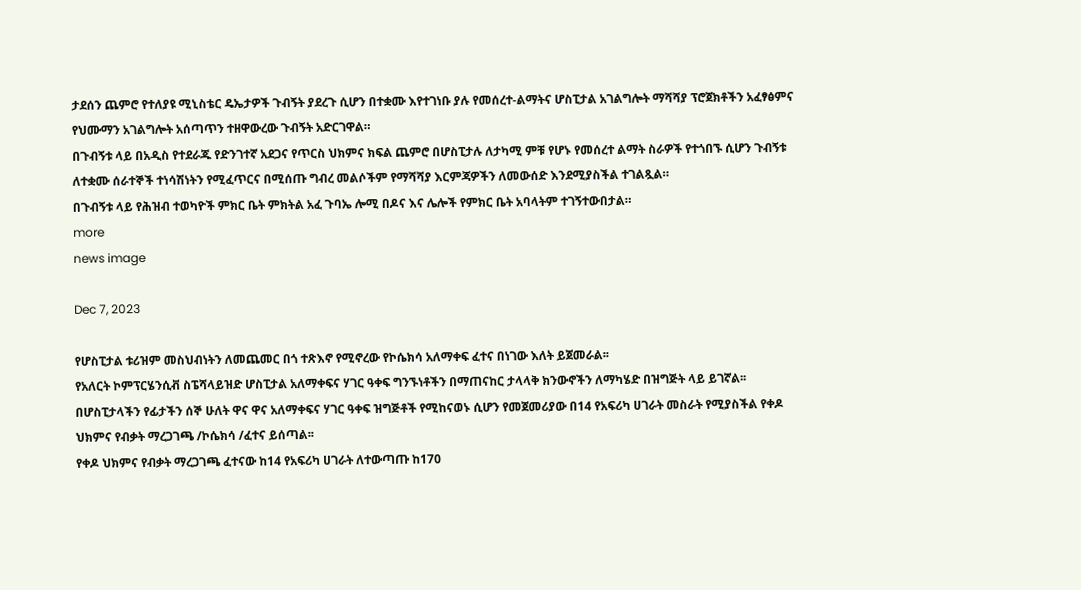ታደሰን ጨምሮ የተለያዩ ሚኒስቴር ዴኤታዎች ጉብኝት ያደረጉ ሲሆን በተቋሙ እየተገነቡ ያሉ የመሰረተ-ልማትና ሆስፒታል አገልግሎት ማሻሻያ ፕሮጀክቶችን አፈፃፅምና የህሙማን አገልግሎት አሰጣጥን ተዘዋውረው ጉብኝት አድርገዋል።
በጉብኝቱ ላይ በአዲስ የተደራጁ የድንገተኛ አደጋና የጥርስ ህክምና ክፍል ጨምሮ በሆስፒታሉ ለታካሚ ምቹ የሆኑ የመሰረተ ልማት ስራዎች የተጎበኙ ሲሆን ጉብኝቱ ለተቋሙ ሰራተኞች ተነሳሽነትን የሚፈጥርና በሚሰጡ ግብረ መልሶችም የማሻሻያ እርምጃዎችን ለመውሰድ እንደሚያስችል ተገልጿል።
በጉብኝቱ ላይ የሕዝብ ተወካዮች ምክር ቤት ምክትል አፈ ጉባኤ ሎሚ በዶና እና ሌሎች የምክር ቤት አባላትም ተገኝተውበታል።
more
news image

Dec 7, 2023

የሆስፒታል ቱሪዝም መስህብነትን ለመጨመር በጎ ተጽእኖ የሚኖረው የኮሴክሳ አለማቀፍ ፈተና በነገው እለት ይጀመራል፡፡
የአለርት ኮምፕርሄንሲቭ ስፔሻላይዝድ ሆስፒታል አለማቀፍና ሃገር ዓቀፍ ግንኙነቶችን በማጠናከር ታላላቅ ክንውኖችን ለማካሄድ በዝግጅት ላይ ይገኛል፡፡
በሆስፒታላችን የፊታችን ሰኞ ሁለት ዋና ዋና አለማቀፍና ሃገር ዓቀፍ ዝግጅቶች የሚከናወኑ ሲሆን የመጀመሪያው በ14 የአፍሪካ ሀገራት መስራት የሚያስችል የቀዶ ህክምና የብቃት ማረጋገጫ /ኮሴክሳ /ፈተና ይሰጣል፡፡
የቀዶ ህክምና የብቃት ማረጋገጫ ፈተናው ከ14 የአፍሪካ ሀገራት ለተውጣጡ ከ170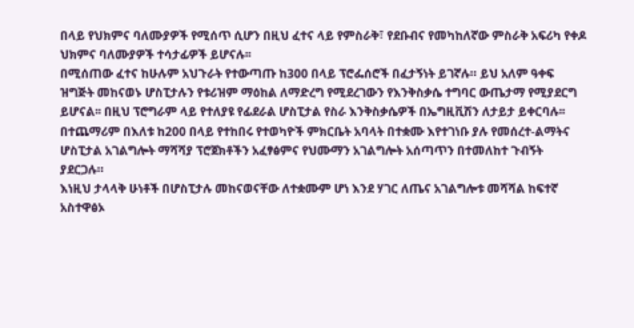በላይ የህክምና ባለሙያዎች የሚሰጥ ሲሆን በዚህ ፈተና ላይ የምስራቅ፣ የደቡብና የመካከለኛው ምስራቅ አፍሪካ የቀዶ ህክምና ባለሙያዎች ተሳታፊዎች ይሆናሉ፡፡
በሚሰጠው ፈተና ከሁሉም አህጉራት የተውጣጡ ከ300 በላይ ፕሮፌሰሮች በፈታኝነት ይገኛሉ። ይህ አለም ዓቀፍ ዝግጅት መከናወኑ ሆስፒታሉን የቱሪዝም ማዕከል ለማድረግ የሚደረገውን የእንቅስቃሴ ተግባር ውጤታማ የሚያደርግ ይሆናል፡፡ በዚህ ፕሮግራም ላይ የተለያዩ የፊደራል ሆስፒታል የስራ እንቅስቃሴዎች በኤግዚቪሽን ለታይታ ይቀርባሉ፡፡
በተጨማሪም በእለቱ ከ200 በላይ የተከበሩ የተወካዮች ምክርቤት አባላት በተቋሙ እየተገነቡ ያሉ የመሰረተ-ልማትና ሆስፒታል አገልግሎት ማሻሻያ ፕሮጀክቶችን አፈፃፅምና የህሙማን አገልግሎት አሰጣጥን በተመለከተ ጉብኝት ያደርጋሉ።
እነዚህ ታላላቅ ሁነቶች በሆስፒታሉ መከናወናቸው ለተቋሙም ሆነ እንደ ሃገር ለጤና አገልግሎቱ መሻሻል ከፍተኛ አስተዋፅኦ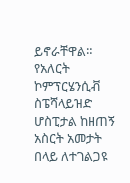ይኖራቸዋል።
የአለርት ኮምፕርሄንሲቭ ስፔሻላይዝድ ሆስፒታል ከዘጠኝ አስርት አመታት በላይ ለተገልጋዩ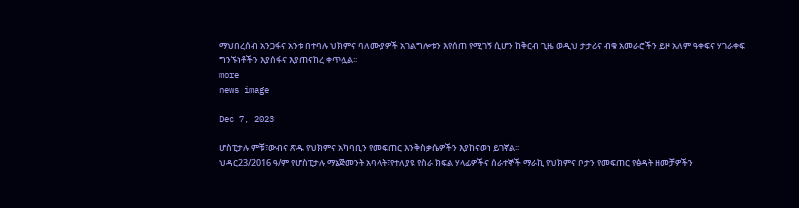ማህበረሰብ አንጋፋና አንቱ በተባሉ ህክምና ባለሙያዎች አገልግሎቱን እየሰጠ የሚገኝ ሲሆን ከቅርብ ጊዜ ወዲህ ታታሪና ብቁ አመራሮችን ይዞ አለም ዓቀፍና ሃገራቀፍ ግንኙነቶችን እያሰፋና እያጠናከረ ቀጥሏል፡፡
more
news image

Dec 7, 2023

ሆስፒታሉ ምቹ፣ውብና ጽዱ የህክምና አካባቢን የመፍጠር እንቅስቃሴዎችን እያከናወነ ይገኛል፡፡
ህዳር23/2016 ዓ/ም የሆስፒታሉ ማኔጅመንት አባላት፣የተለያዩ የስራ ክፍል ሃላፊዎችና ሰራተኞች ማራኪ የህክምና ቦታን የመፍጠር የፅዳት ዘመቻዎችን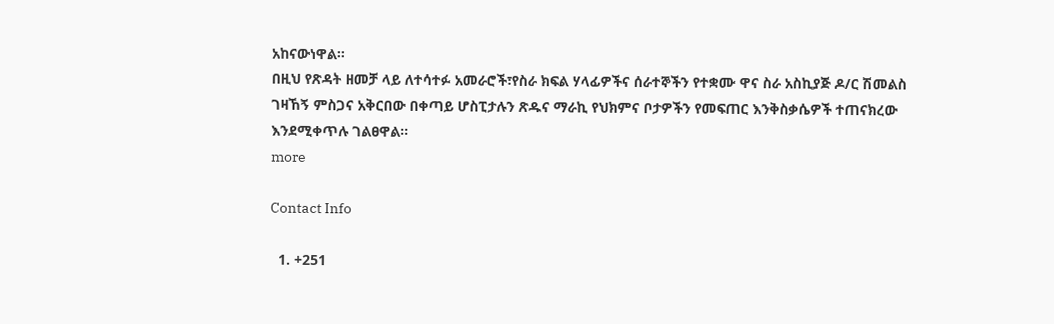አከናውነዋል፡፡
በዚህ የጽዳት ዘመቻ ላይ ለተሳተፉ አመራሮች፣የስራ ክፍል ሃላፊዎችና ሰራተኞችን የተቋሙ ዋና ስራ አስኪያጅ ዶ/ር ሽመልስ ገዛኸኝ ምስጋና አቅርበው በቀጣይ ሆስፒታሉን ጽዱና ማራኪ የህክምና ቦታዎችን የመፍጠር እንቅስቃሴዎች ተጠናክረው እንደሚቀጥሉ ገልፀዋል፡፡
more

Contact Info

  1. +251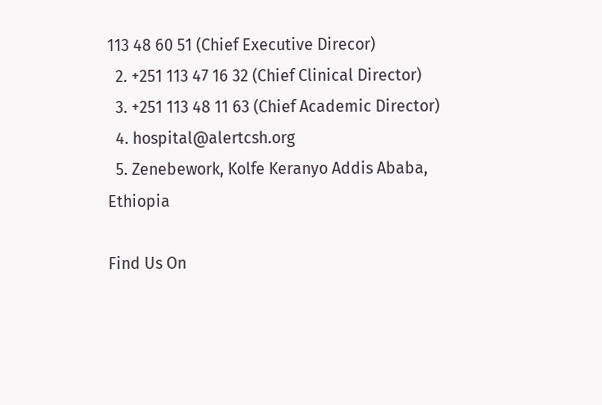113 48 60 51 (Chief Executive Direcor)
  2. +251 113 47 16 32 (Chief Clinical Director)
  3. +251 113 48 11 63 (Chief Academic Director)
  4. hospital@alertcsh.org
  5. Zenebework, Kolfe Keranyo Addis Ababa, Ethiopia

Find Us On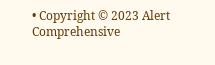• Copyright © 2023 Alert Comprehensive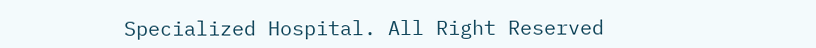Specialized Hospital. All Right Reserved